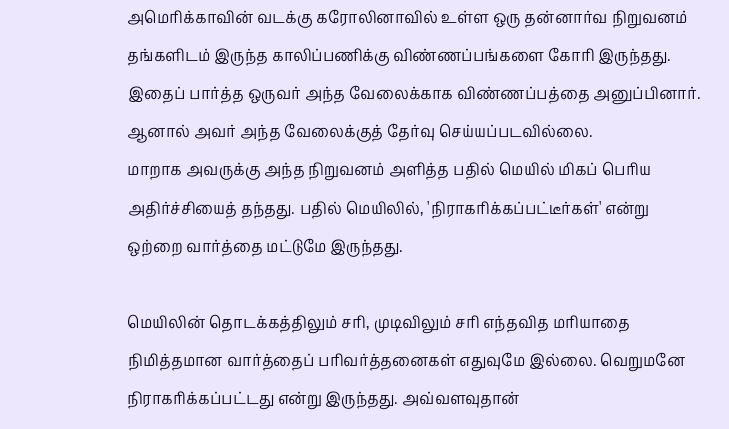அமெரிக்காவின் வடக்கு கரோலினாவில் உள்ள ஒரு தன்னார்வ நிறுவனம் தங்களிடம் இருந்த காலிப்பணிக்கு விண்ணப்பங்களை கோரி இருந்தது. இதைப் பார்த்த ஒருவர் அந்த வேலைக்காக விண்ணப்பத்தை அனுப்பினார். ஆனால் அவர் அந்த வேலைக்குத் தேர்வு செய்யப்படவில்லை.
மாறாக அவருக்கு அந்த நிறுவனம் அளித்த பதில் மெயில் மிகப் பெரிய அதிர்ச்சியைத் தந்தது. பதில் மெயிலில், 'நிராகரிக்கப்பட்டீர்கள்' என்று ஒற்றை வார்த்தை மட்டுமே இருந்தது.

மெயிலின் தொடக்கத்திலும் சரி, முடிவிலும் சரி எந்தவித மரியாதை நிமித்தமான வார்த்தைப் பரிவர்த்தனைகள் எதுவுமே இல்லை. வெறுமனே நிராகரிக்கப்பட்டது என்று இருந்தது. அவ்வளவுதான்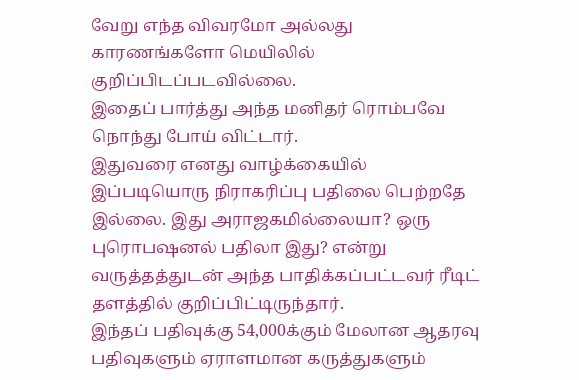வேறு எந்த விவரமோ அல்லது காரணங்களோ மெயிலில் குறிப்பிடப்படவில்லை.
இதைப் பார்த்து அந்த மனிதர் ரொம்பவே நொந்து போய் விட்டார்.
இதுவரை எனது வாழ்க்கையில் இப்படியொரு நிராகரிப்பு பதிலை பெற்றதே இல்லை. இது அராஜகமில்லையா? ஒரு புரொபஷனல் பதிலா இது? என்று வருத்தத்துடன் அந்த பாதிக்கப்பட்டவர் ரீடிட் தளத்தில் குறிப்பிட்டிருந்தார்.
இந்தப் பதிவுக்கு 54,000க்கும் மேலான ஆதரவு பதிவுகளும் ஏராளமான கருத்துகளும்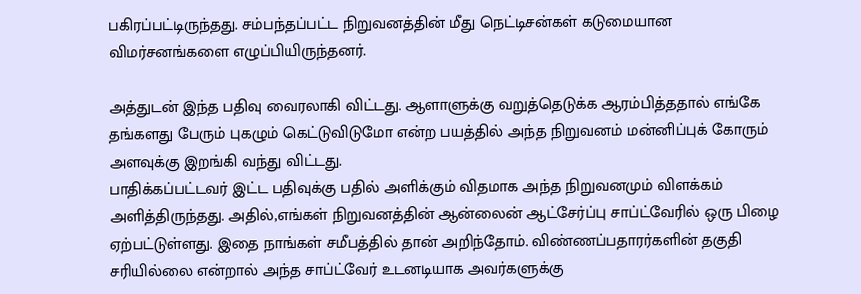பகிரப்பட்டிருந்தது. சம்பந்தப்பட்ட நிறுவனத்தின் மீது நெட்டிசன்கள் கடுமையான விமர்சனங்களை எழுப்பியிருந்தனர்.

அத்துடன் இந்த பதிவு வைரலாகி விட்டது. ஆளாளுக்கு வறுத்தெடுக்க ஆரம்பித்ததால் எங்கே தங்களது பேரும் புகழும் கெட்டுவிடுமோ என்ற பயத்தில் அந்த நிறுவனம் மன்னிப்புக் கோரும் அளவுக்கு இறங்கி வந்து விட்டது.
பாதிக்கப்பட்டவர் இட்ட பதிவுக்கு பதில் அளிக்கும் விதமாக அந்த நிறுவனமும் விளக்கம் அளித்திருந்தது. அதில்,எங்கள் நிறுவனத்தின் ஆன்லைன் ஆட்சேர்ப்பு சாப்ட்வேரில் ஒரு பிழை ஏற்பட்டுள்ளது. இதை நாங்கள் சமீபத்தில் தான் அறிந்தோம். விண்ணப்பதாரர்களின் தகுதி சரியில்லை என்றால் அந்த சாப்ட்வேர் உடனடியாக அவர்களுக்கு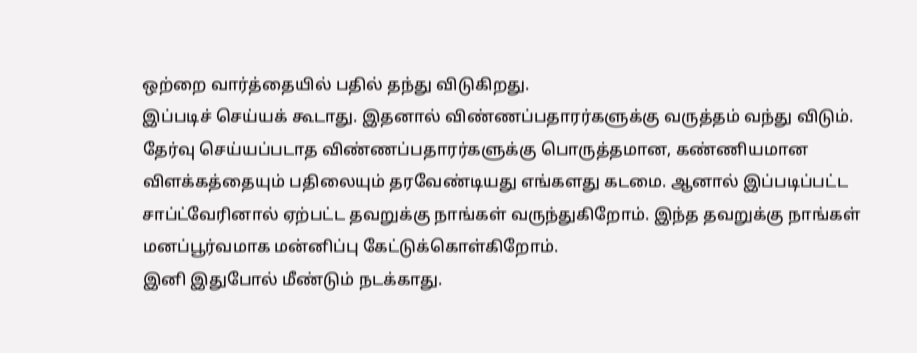ஒற்றை வார்த்தையில் பதில் தந்து விடுகிறது.
இப்படிச் செய்யக் கூடாது. இதனால் விண்ணப்பதாரர்களுக்கு வருத்தம் வந்து விடும். தேர்வு செய்யப்படாத விண்ணப்பதாரர்களுக்கு பொருத்தமான, கண்ணியமான விளக்கத்தையும் பதிலையும் தரவேண்டியது எங்களது கடமை. ஆனால் இப்படிப்பட்ட சாப்ட்வேரினால் ஏற்பட்ட தவறுக்கு நாங்கள் வருந்துகிறோம். இந்த தவறுக்கு நாங்கள் மனப்பூர்வமாக மன்னிப்பு கேட்டுக்கொள்கிறோம்.
இனி இதுபோல் மீண்டும் நடக்காது.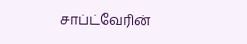சாப்ட்வேரின்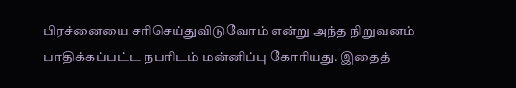பிரச்னையை சரிசெய்துவிடுவோம் என்று அந்த நிறுவனம் பாதிக்கப்பட்ட நபரிடம் மன்னிப்பு கோரியது. இதைத்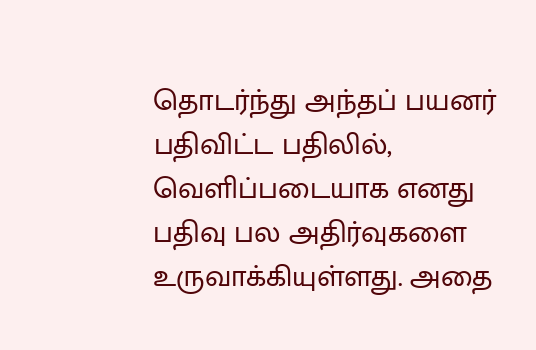தொடர்ந்து அந்தப் பயனர் பதிவிட்ட பதிலில், வெளிப்படையாக எனது பதிவு பல அதிர்வுகளை உருவாக்கியுள்ளது. அதை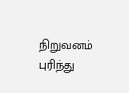நிறுவனம் புரிந்து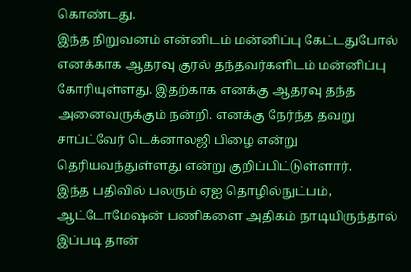கொண்டது.
இந்த நிறுவனம் என்னிடம் மன்னிப்பு கேட்டதுபோல் எனக்காக ஆதரவு குரல் தந்தவர்களிடம் மன்னிப்பு கோரியுள்ளது. இதற்காக எனக்கு ஆதரவு தந்த அனைவருக்கும் நன்றி. எனக்கு நேர்ந்த தவறு சாப்ட்வேர் டெக்னாலஜி பிழை என்று தெரியவந்துள்ளது என்று குறிப்பிட்டுள்ளார்.
இந்த பதிவில் பலரும் ஏஐ தொழில்நுட்பம், ஆட்டோமேஷன் பணிகளை அதிகம் நாடியிருந்தால் இப்படி தான்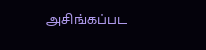அசிங்கப்பட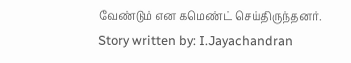வேண்டும் என கமெண்ட் செய்திருந்தனர்.
Story written by: I.Jayachandran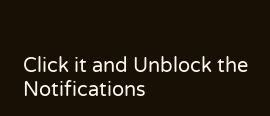Click it and Unblock the Notifications